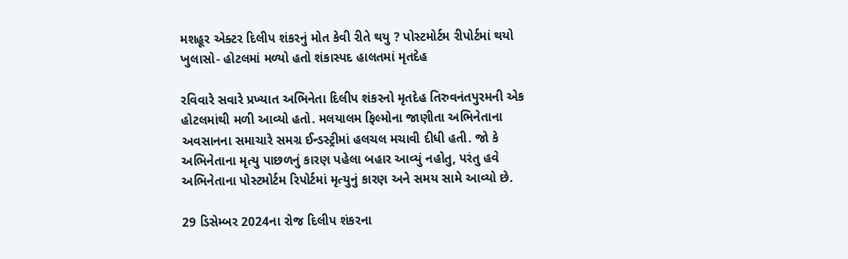મશહૂર એક્ટર દિલીપ શંકરનું મોત કેવી રીતે થયુ ? પોસ્ટમોર્ટમ રીપોર્ટમાં થયો ખુલાસો- હોટલમાં મળ્યો હતો શંકાસ્પદ હાલતમાં મૃતદેહ

રવિવારે સવારે પ્રખ્યાત અભિનેતા દિલીપ શંકરનો મૃતદેહ તિરુવનંતપુરમની એક હોટલમાંથી મળી આવ્યો હતો. મલયાલમ ફિલ્મોના જાણીતા અભિનેતાના અવસાનના સમાચારે સમગ્ર ઈન્ડસ્ટ્રીમાં હલચલ મચાવી દીધી હતી. જો કે અભિનેતાના મૃત્યુ પાછળનું કારણ પહેલા બહાર આવ્યું નહોતુ, પરંતુ હવે અભિનેતાના પોસ્ટમોર્ટમ રિપોર્ટમાં મૃત્યુનું કારણ અને સમય સામે આવ્યો છે.

29 ડિસેમ્બર 2024ના રોજ દિલીપ શંકરના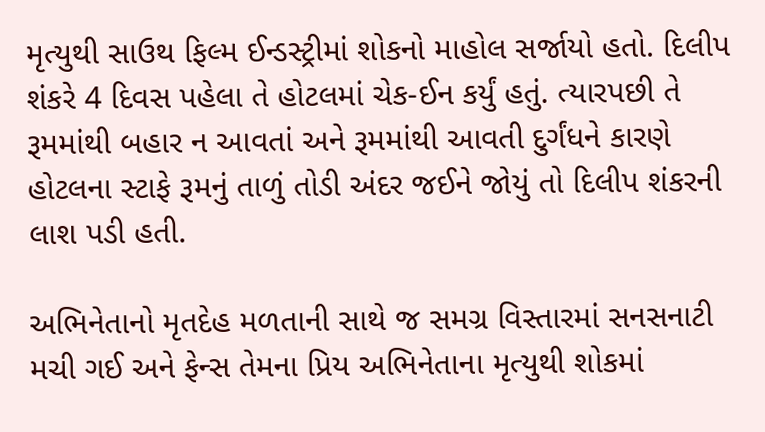મૃત્યુથી સાઉથ ફિલ્મ ઈન્ડસ્ટ્રીમાં શોકનો માહોલ સર્જાયો હતો. દિલીપ શંકરે 4 દિવસ પહેલા તે હોટલમાં ચેક-ઈન કર્યું હતું. ત્યારપછી તે રૂમમાંથી બહાર ન આવતાં અને રૂમમાંથી આવતી દુર્ગંધને કારણે હોટલના સ્ટાફે રૂમનું તાળું તોડી અંદર જઈને જોયું તો દિલીપ શંકરની લાશ પડી હતી.

અભિનેતાનો મૃતદેહ મળતાની સાથે જ સમગ્ર વિસ્તારમાં સનસનાટી મચી ગઈ અને ફેન્સ તેમના પ્રિય અભિનેતાના મૃત્યુથી શોકમાં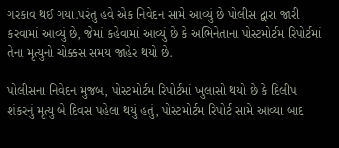ગરકાવ થઈ ગયા.પરંતુ હવે એક નિવેદન સામે આવ્યું છે પોલીસ દ્વારા જારી કરવામાં આવ્યું છે, જેમાં કહેવામાં આવ્યું છે કે અભિનેતાના પોસ્ટમોર્ટમ રિપોર્ટમાં તેના મૃત્યુનો ચોક્કસ સમય જાહેર થયો છે.

પોલીસના નિવેદન મુજબ, પોસ્ટમોર્ટમ રિપોર્ટમાં ખુલાસો થયો છે કે દિલીપ શંકરનું મૃત્યુ બે દિવસ પહેલા થયું હતું, પોસ્ટમોર્ટમ રિપોર્ટ સામે આવ્યા બાદ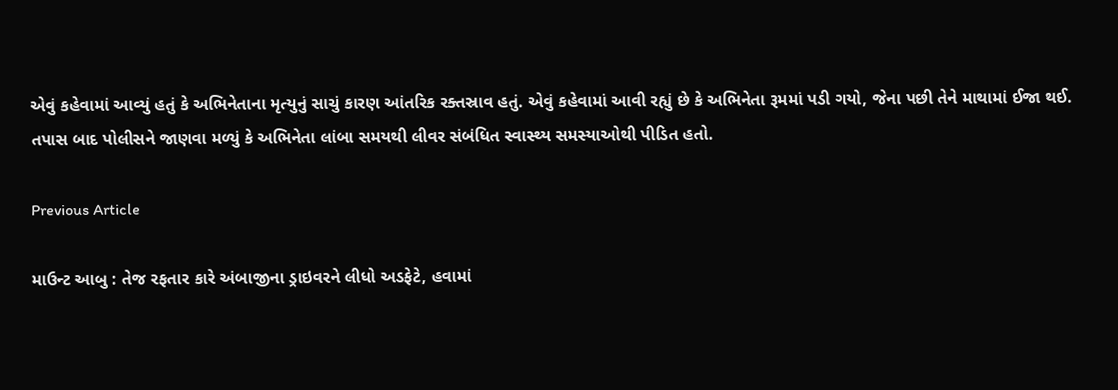એવું કહેવામાં આવ્યું હતું કે અભિનેતાના મૃત્યુનું સાચું કારણ આંતરિક રક્તસ્રાવ હતું. એવું કહેવામાં આવી રહ્યું છે કે અભિનેતા રૂમમાં પડી ગયો, જેના પછી તેને માથામાં ઈજા થઈ. તપાસ બાદ પોલીસને જાણવા મળ્યું કે અભિનેતા લાંબા સમયથી લીવર સંબંધિત સ્વાસ્થ્ય સમસ્યાઓથી પીડિત હતો.

Previous Article

માઉન્ટ આબુ : તેજ રફતાર કારે અંબાજીના ડ્રાઇવરને લીધો અડફેટે, હવામાં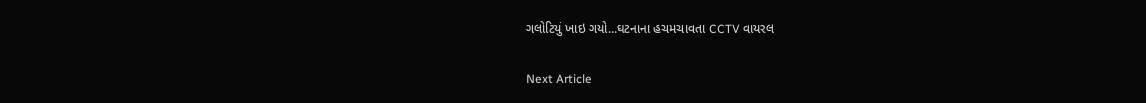ગલોટિયું ખાઇ ગયો...ઘટનાના હચમચાવતા CCTV વાયરલ

Next Article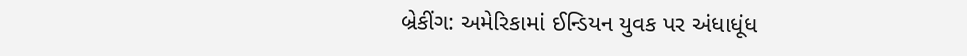બ્રેકીંગ: અમેરિકામાં ઈન્ડિયન યુવક પર અંધાધૂંધ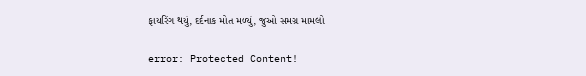ફાયરિંગ થયું, દર્દનાક મોત મળ્યું, જુઓ સમગ્ર મામલો

error: Protected Content!